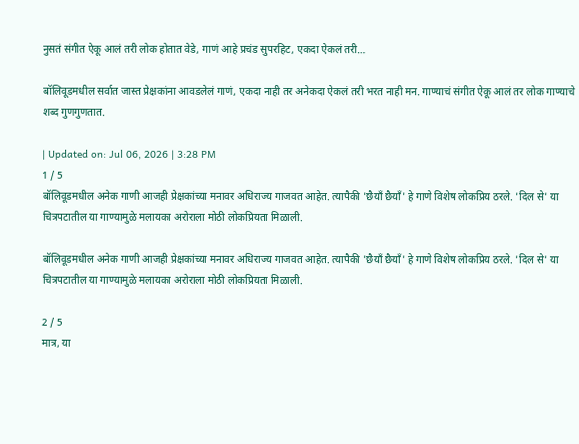नुसतं संगीत ऐकू आलं तरी लोक होतात वेडे, गाणं आहे प्रचंड सुपरहिट, एकदा ऐकलं तरी…

बॉलिवूडमधील सर्वात जास्त प्रेक्षकांना आवडलेलं गाणं, एकदा नाही तर अनेकदा ऐकलं तरी भरत नाही मन. गाण्याचं संगीत ऐकू आलं तर लोक गाण्याचे शब्द गुणगुणतात.

| Updated on: Jul 06, 2026 | 3:28 PM
1 / 5
बॉलिवूडमधील अनेक गाणी आजही प्रेक्षकांच्या मनावर अधिराज्य गाजवत आहेत. त्यापैकी 'छैयाँ छैयाँ' हे गाणे विशेष लोकप्रिय ठरले. 'दिल से' या चित्रपटातील या गाण्यामुळे मलायका अरोराला मोठी लोकप्रियता मिळाली.

बॉलिवूडमधील अनेक गाणी आजही प्रेक्षकांच्या मनावर अधिराज्य गाजवत आहेत. त्यापैकी 'छैयाँ छैयाँ' हे गाणे विशेष लोकप्रिय ठरले. 'दिल से' या चित्रपटातील या गाण्यामुळे मलायका अरोराला मोठी लोकप्रियता मिळाली.

2 / 5
मात्र, या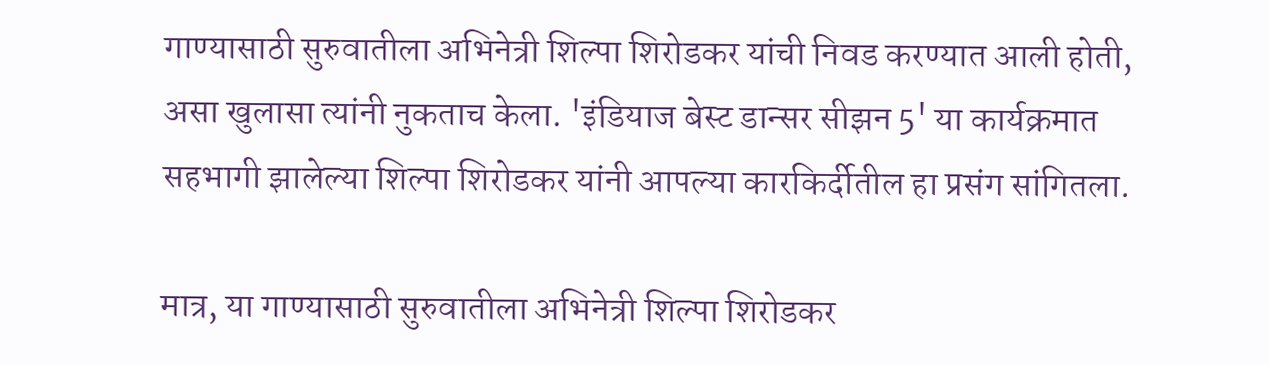गाण्यासाठी सुरुवातीला अभिनेत्री शिल्पा शिरोडकर यांची निवड करण्यात आली होती, असा खुलासा त्यांनी नुकताच केला. 'इंडियाज बेस्ट डान्सर सीझन 5' या कार्यक्रमात सहभागी झालेल्या शिल्पा शिरोडकर यांनी आपल्या कारकिर्दीतील हा प्रसंग सांगितला.

मात्र, या गाण्यासाठी सुरुवातीला अभिनेत्री शिल्पा शिरोडकर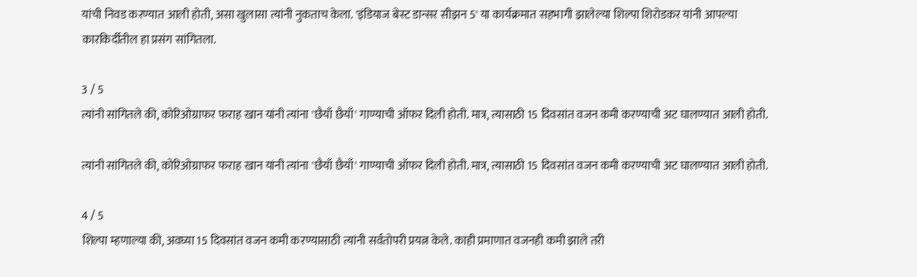यांची निवड करण्यात आली होती, असा खुलासा त्यांनी नुकताच केला. 'इंडियाज बेस्ट डान्सर सीझन 5' या कार्यक्रमात सहभागी झालेल्या शिल्पा शिरोडकर यांनी आपल्या कारकिर्दीतील हा प्रसंग सांगितला.

3 / 5
त्यांनी सांगितले की, कोरिओग्राफर फराह खान यांनी त्यांना 'छैयाँ छैयाँ' गाण्याची ऑफर दिली होती. मात्र, त्यासाठी 15 दिवसांत वजन कमी करण्याची अट घालण्यात आली होती.

त्यांनी सांगितले की, कोरिओग्राफर फराह खान यांनी त्यांना 'छैयाँ छैयाँ' गाण्याची ऑफर दिली होती. मात्र, त्यासाठी 15 दिवसांत वजन कमी करण्याची अट घालण्यात आली होती.

4 / 5
शिल्पा म्हणाल्या की, अवघ्या 15 दिवसांत वजन कमी करण्यासाठी त्यांनी सर्वतोपरी प्रयत्न केले. काही प्रमाणात वजनही कमी झाले तरी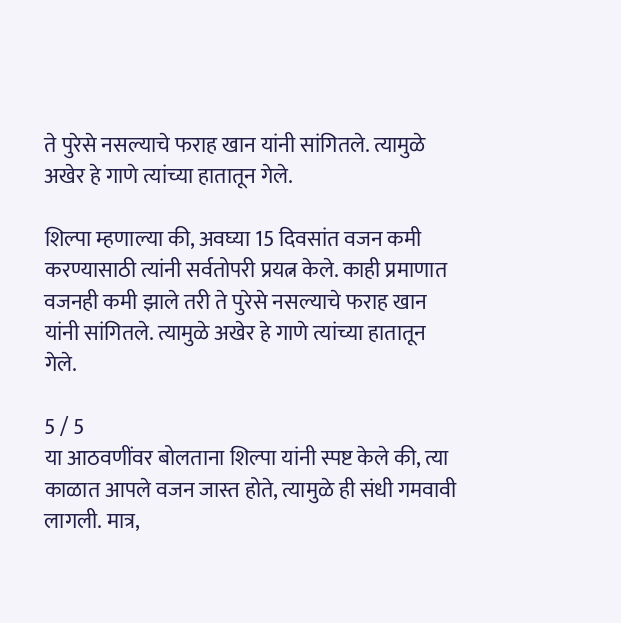ते पुरेसे नसल्याचे फराह खान यांनी सांगितले. त्यामुळे अखेर हे गाणे त्यांच्या हातातून गेले.

शिल्पा म्हणाल्या की, अवघ्या 15 दिवसांत वजन कमी करण्यासाठी त्यांनी सर्वतोपरी प्रयत्न केले. काही प्रमाणात वजनही कमी झाले तरी ते पुरेसे नसल्याचे फराह खान यांनी सांगितले. त्यामुळे अखेर हे गाणे त्यांच्या हातातून गेले.

5 / 5
या आठवणींवर बोलताना शिल्पा यांनी स्पष्ट केले की, त्या काळात आपले वजन जास्त होते, त्यामुळे ही संधी गमवावी लागली. मात्र,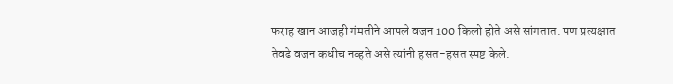फराह खान आजही गंमतीने आपले वजन 100 किलो होते असे सांगतात. पण प्रत्यक्षात तेवढे वजन कधीच नव्हते असे त्यांनी हसत-हसत स्पष्ट केले.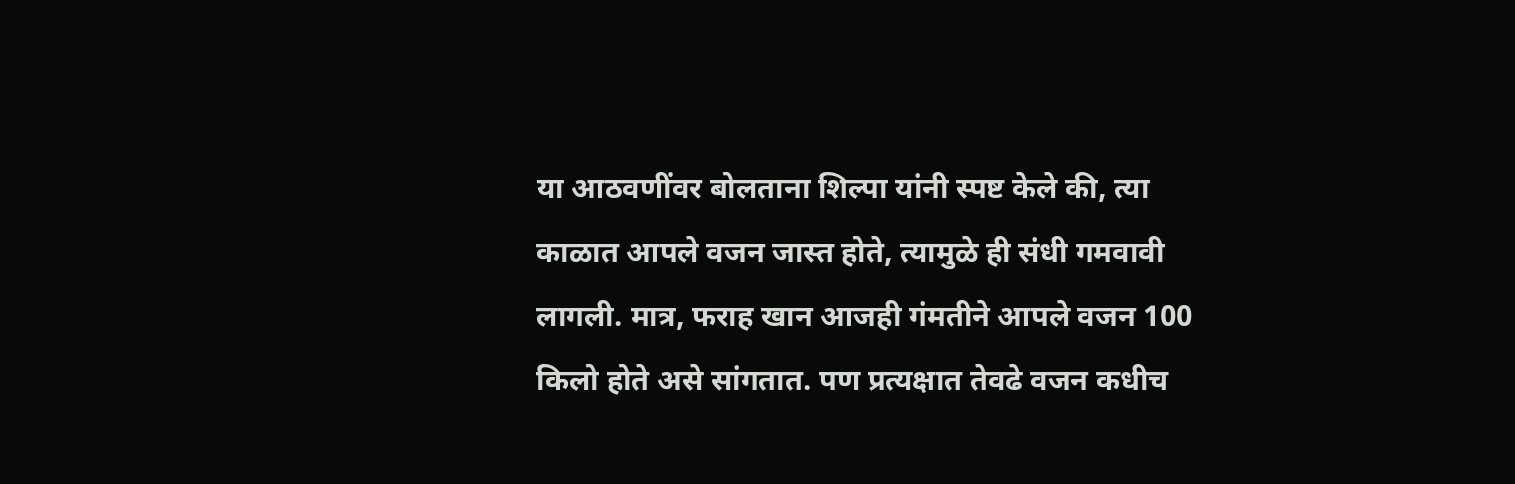या आठवणींवर बोलताना शिल्पा यांनी स्पष्ट केले की, त्या काळात आपले वजन जास्त होते, त्यामुळे ही संधी गमवावी लागली. मात्र, फराह खान आजही गंमतीने आपले वजन 100 किलो होते असे सांगतात. पण प्रत्यक्षात तेवढे वजन कधीच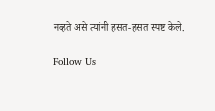नव्हते असे त्यांनी हसत-हसत स्पष्ट केले.

Follow Us